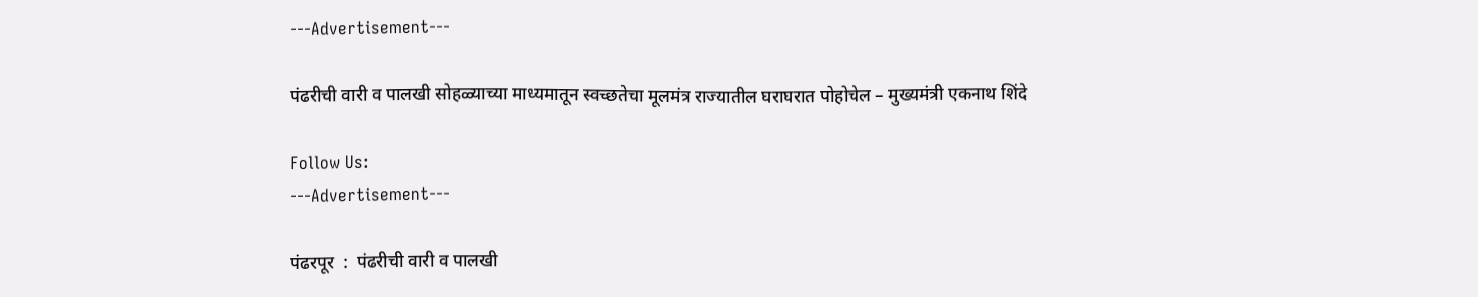---Advertisement---

पंढरीची वारी व पालखी सोहळ्याच्या माध्यमातून स्वच्छतेचा मूलमंत्र राज्यातील घराघरात पोहोचेल – मुख्यमंत्री एकनाथ शिंदे

Follow Us:
---Advertisement---

पंढरपूर  :  पंढरीची वारी व पालखी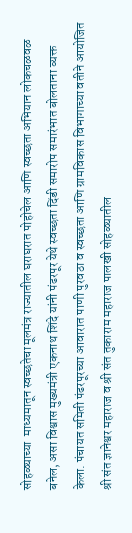सोहळ्याच्या  माध्यमातून स्वच्छतेचा मूलमंत्र राज्यातील घराघरात पोहोचेल आणि स्वच्छता अभियान लोकचळवळ बनेल, असा विश्वास मुख्यमंत्री एकनाथ शिंदे यांनी पंढरपूर येथे स्वच्छता दिंडी समारोप समारंभात बोलताना व्यक्त केला. पंचायत समिती पंढरपूरच्या आवारात पाणी पुरवठा व स्वच्छता आणि ग्रामविकास विभागाच्या वतीने आयोजित श्री संत ज्ञानेश्वर महाराज व श्री संत तुकाराम महाराज पालखी सोहळ्यातील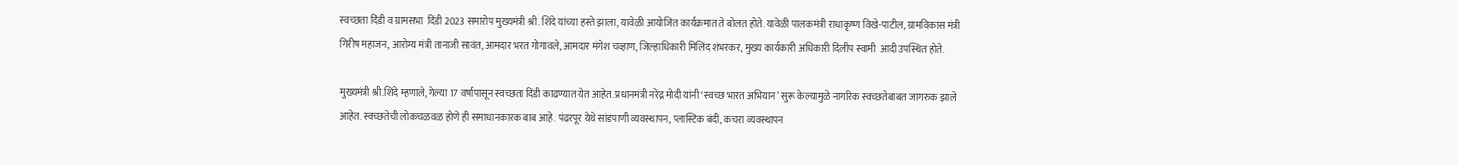स्वच्छता दिंडी व ग्रामसभा  दिंडी 2023 समारोप मुख्यमंत्री श्री. शिंदे यांच्या हस्ते झाला, यावेळी आयोजित कार्यक्रमात ते बोलत होते. यावेळी पालकमंत्री राधाकृष्ण विखे-पाटील, ग्रामविकास मंत्री गिरीष महाजन, आरोग्य मंत्री तानाजी सावंत, आमदार भरत गोगावले, आमदार मंगेश चव्हाण, जिल्हाधिकारी मिलिंद शंभरकर, मुख्य कार्यकारी अधिकारी दिलीप स्वामी  आदी उपस्थित होते.

मुख्यमंत्री श्री.शिंदे म्हणाले, गेल्या 17 वर्षापासून स्वच्छता दिंडी काढण्यात येत आहेत. प्रधानमंत्री नरेंद्र मोदी यांनी ‘स्वच्छ भारत अभियान’ सुरू केल्यामुळे नागरिक स्वच्छतेबाबत जागरुक झाले आहेत. स्वच्छतेची लोकचळवळ होणे ही समाधानकारक बाब आहे. पंढरपूर येथे सांडपाणी व्यवस्थापन, प्लास्टिक बंदी, कचरा व्यवस्थापन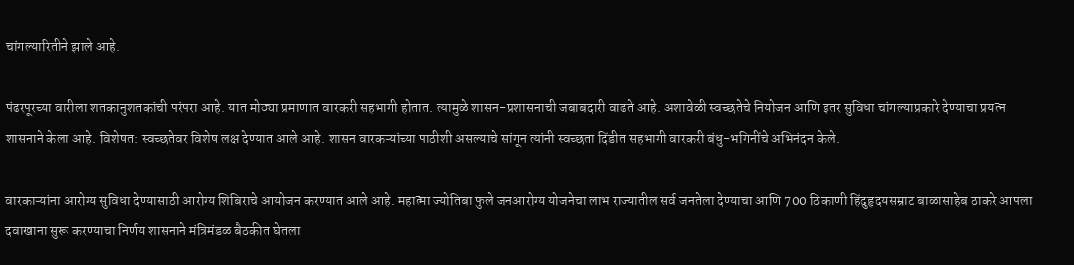चांगल्यारितीने झाले आहे.

पंढरपूरच्या वारीला शतकानुशतकांची परंपरा आहे. यात मोठ्या प्रमाणात वारकरी सहभागी होतात. त्यामुळे शासन-प्रशासनाची जबाबदारी वाढते आहे. अशावेळी स्वच्छतेचे नियोजन आणि इतर सुविधा चांगल्याप्रकारे देण्याचा प्रयत्न शासनाने केला आहे. विशेषत: स्वच्छतेवर विशेष लक्ष देण्यात आले आहे. शासन वारकऱ्यांच्या पाठीशी असल्याचे सांगून त्यांनी स्वच्छता दिंडीत सहभागी वारकरी बंधु-भगिनींचे अभिनंदन केले.

वारकाऱ्यांना आरोग्य सुविधा देण्यासाठी आरोग्य शिबिराचे आयोजन करण्यात आले आहे. महात्मा ज्योतिबा फुले जनआरोग्य योजनेचा लाभ राज्यातील सर्व जनतेला देण्याचा आणि 700 ठिकाणी हिंदुहृदयसम्राट बाळासाहेब ठाकरे आपला दवाखाना सुरू करण्याचा निर्णय शासनाने मंत्रिमंडळ बैठकीत घेतला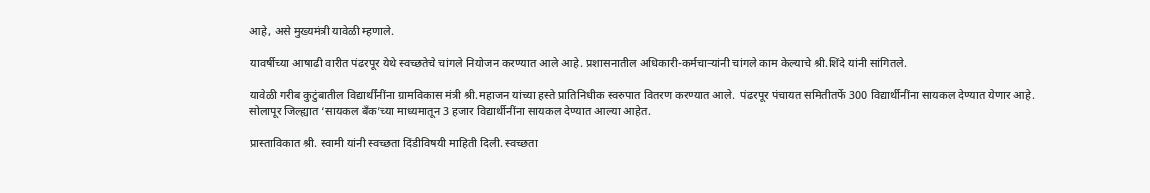आहे, असे मुख्यमंत्री यावेळी म्हणाले.

यावर्षीच्या आषाढी वारीत पंढरपूर येथे स्वच्छतेचे चांगले नियोजन करण्यात आले आहे. प्रशासनातील अधिकारी-कर्मचाऱ्यांनी चांगले काम केल्याचे श्री.शिंदे यांनी सांगितले.

यावेळी गरीब कुटुंबातील विद्यार्थींनींना ग्रामविकास मंत्री श्री.महाजन यांच्या हस्ते प्रातिनिधीक स्वरुपात वितरण करण्यात आले.  पंढरपूर पंचायत समितीतर्फे 300 विद्यार्थीनींना सायकल देण्यात येणार आहे. सोलापूर जिल्ह्यात ‘सायकल बँक’च्या माध्यमातून 3 हजार विद्यार्थीनींना सायकल देण्यात आल्या आहेत.

प्रास्ताविकात श्री. स्वामी यांनी स्वच्छता दिंडीविषयी माहिती दिली. स्वच्छता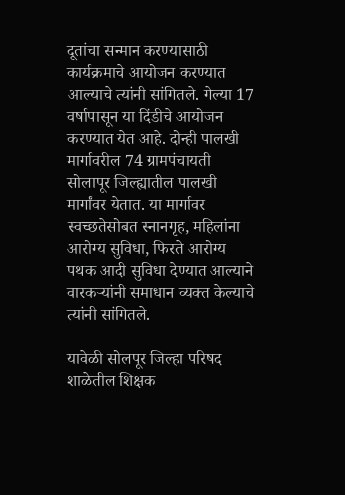दूतांचा सन्मान करण्यासाठी कार्यक्रमाचे आयोजन करण्यात आल्याचे त्यांनी सांगितले. गेल्या 17 वर्षापासून या दिंडीचे आयोजन करण्यात येत आहे. दोन्ही पालखी मार्गावरील 74 ग्रामपंचायती सोलापूर जिल्ह्यातील पालखी मार्गांवर येतात. या मार्गावर स्वच्छतेसोबत स्नानगृह, महिलांना आरोग्य सुविधा, फिरते आरोग्य पथक आदी सुविधा देण्यात आल्याने वारकऱ्यांनी समाधान व्यक्त केल्याचे त्यांनी सांगितले.

यावेळी सोलपूर जिल्हा परिषद शाळेतील शिक्षक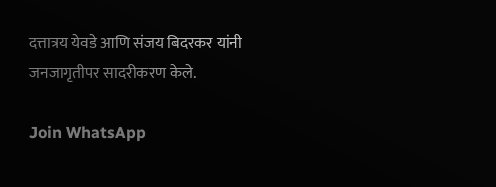दत्तात्रय येवडे आणि संजय बिदरकर यांनी जनजागृतीपर सादरीकरण केले.

Join WhatsApp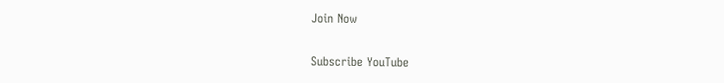Join Now

Subscribe YouTube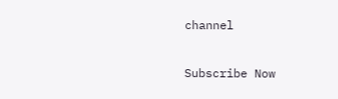channel

Subscribe Now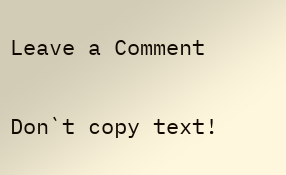Leave a Comment

Don`t copy text!